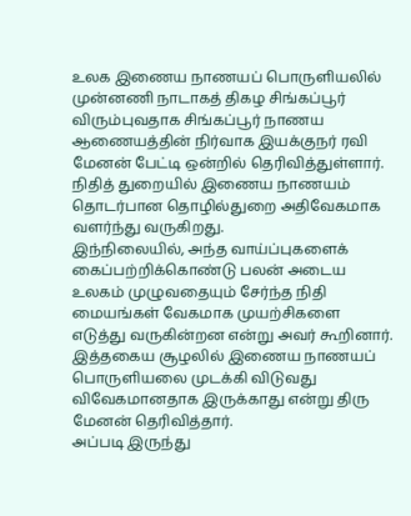உலக இணைய நாணயப் பொருளியலில் முன்னணி நாடாகத் திகழ சிங்கப்பூர் விரும்புவதாக சிங்கப்பூர் நாணய ஆணையத்தின் நிர்வாக இயக்குநர் ரவி மேனன் பேட்டி ஒன்றில் தெரிவித்துள்ளார்.
நிதித் துறையில் இணைய நாணயம் தொடர்பான தொழில்துறை அதிவேகமாக வளர்ந்து வருகிறது.
இந்நிலையில், அந்த வாய்ப்புகளைக் கைப்பற்றிக்கொண்டு பலன் அடைய உலகம் முழுவதையும் சேர்ந்த நிதி மையங்கள் வேகமாக முயற்சிகளை எடுத்து வருகின்றன என்று அவர் கூறினார்.
இத்தகைய சூழலில் இணைய நாணயப் பொருளியலை முடக்கி விடுவது விவேகமானதாக இருக்காது என்று திரு மேனன் தெரிவித்தார்.
அப்படி இருந்து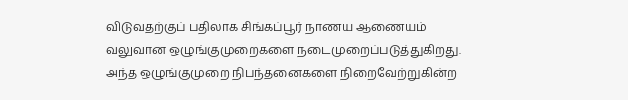விடுவதற்குப் பதிலாக சிங்கப்பூர் நாணய ஆணையம் வலுவான ஒழுங்குமுறைகளை நடைமுறைப்படுத்துகிறது.
அந்த ஒழுங்குமுறை நிபந்தனைகளை நிறைவேற்றுகின்ற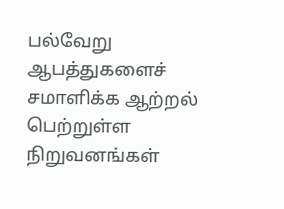பல்வேறு ஆபத்துகளைச் சமாளிக்க ஆற்றல் பெற்றுள்ள நிறுவனங்கள்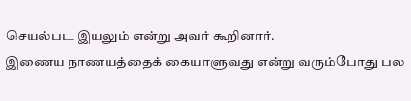செயல்பட இயலும் என்று அவர் கூறினார்.
இணைய நாணயத்தைக் கையாளுவது என்று வரும்போது பல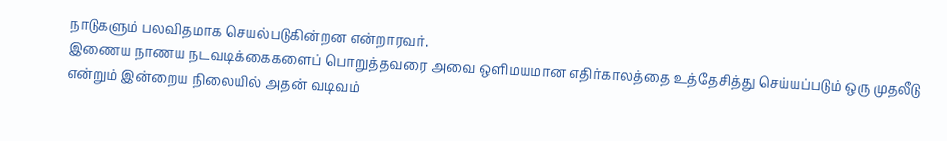நாடுகளும் பலவிதமாக செயல்படுகின்றன என்றாரவர்.
இணைய நாணய நடவடிக்கைகளைப் பொறுத்தவரை அவை ஒளிமயமான எதிர்காலத்தை உத்தேசித்து செய்யப்படும் ஒரு முதலீடு என்றும் இன்றைய நிலையில் அதன் வடிவம்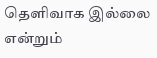தெளிவாக இல்லை என்றும்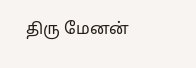திரு மேனன்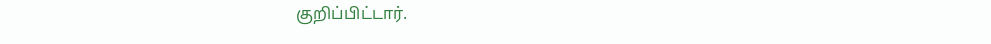குறிப்பிட்டார்.